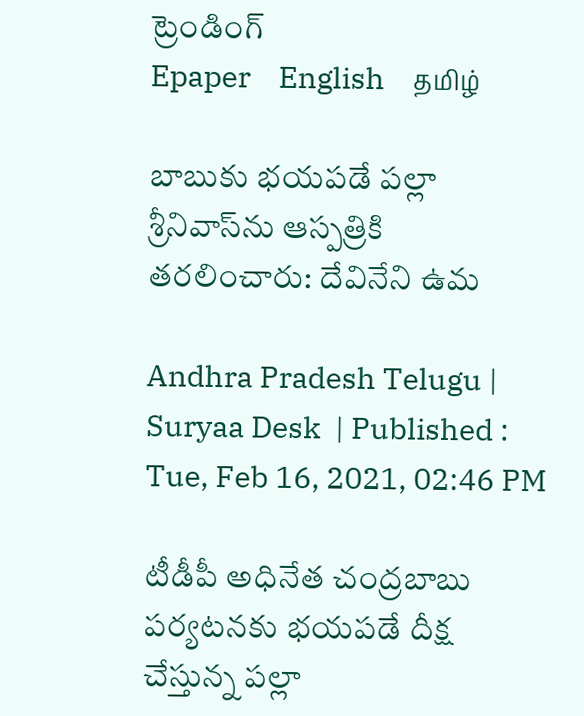ట్రెండింగ్
Epaper    English    தமிழ்

బాబుకు భయపడే పల్లా శ్రీనివాస్‌ను ఆస్పత్రికి తరలించారు: దేవినేని ఉమ

Andhra Pradesh Telugu |  Suryaa Desk  | Published : Tue, Feb 16, 2021, 02:46 PM

టీడీపీ అధినేత చంద్రబాబు పర్యటనకు భయపడే దీక్ష చేస్తున్న పల్లా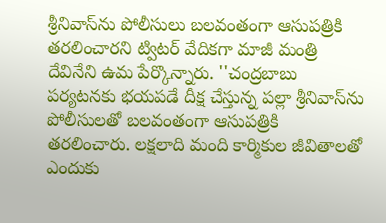శ్రీనివాస్‌ను పోలీసులు బలవంతంగా ఆసుపత్రికి తరలించారని ట్విటర్ వేదికగా మాజీ మంత్రి దేవినేని ఉమ పేర్కొన్నారు. ''చంద్రబాబు పర్యటనకు భయపడే దీక్ష చేస్తున్న పల్లా శ్రీనివాస్‌ను పోలీసులతో బలవంతంగా ఆసుపత్రికి తరలించారు. లక్షలాది మంది కార్మికుల జీవితాలతో ఎందుకు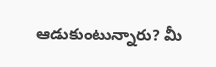ఆడుకుంటున్నారు? మీ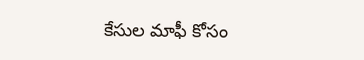కేసుల మాఫీ కోసం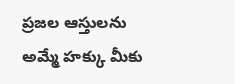ప్రజల ఆస్తులను అమ్మే హక్కు మీకు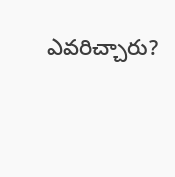ఎవరిచ్చారు?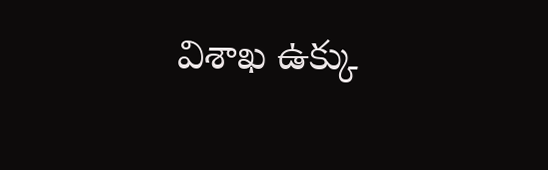విశాఖ ఉక్కు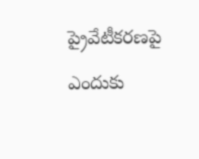ప్రైవేటీకరణపై ఎందుకు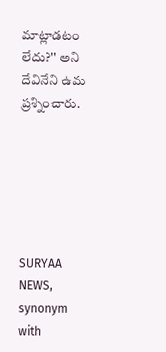మాట్లాడటం లేదు?'' అని దేవినేని ఉమ ప్రశ్నించారు.






SURYAA NEWS, synonym with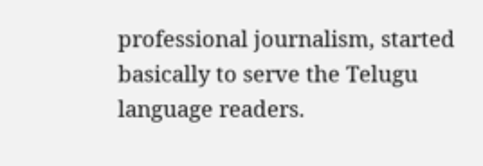professional journalism, started basically to serve the Telugu language readers.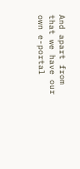And apart from that we have our own e-portal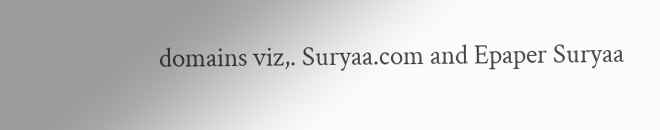domains viz,. Suryaa.com and Epaper Suryaa